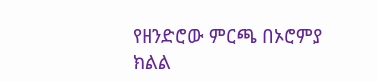የዘንድሮው ምርጫ በኦሮምያ ክልል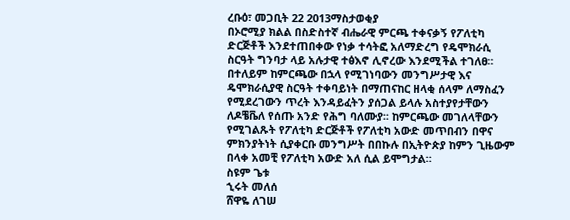ረቡዕ፣ መጋቢት 22 2013ማስታወቂያ
በኦሮሚያ ክልል በስድስተኛ ብሔራዊ ምርጫ ተቀናቃኝ የፖለቲካ ድርጅቶች እንደተጠበቀው የነቃ ተሳትፎ አለማድረግ የዴሞክራሲ ስርዓት ግንባታ ላይ አሉታዊ ተፅእኖ ሊኖረው እንደሚችል ተገለፀ። በተለይም ከምርጫው በኋላ የሚገነባውን መንግሥታዊ እና ዴሞክራሲያዊ ስርዓት ተቀባይነት በማጠናከር ዘላቂ ሰላም ለማስፈን የሚደረገውን ጥረት እንዳይፈትን ያሰጋል ይላሉ አስተያየታቸውን ለዶቼቬለ የሰጡ አንድ የሕግ ባለሙያ፡፡ ከምርጫው መገለላቸውን የሚገልጹት የፖለቲካ ድርጅቶች የፖለቲካ አውድ መጥበብን በዋና ምክንያትነት ሲያቀርቡ መንግሥት በበኩሉ በኢትዮጵያ ከምን ጊዜውም በላቀ አመቺ የፖለቲካ አውድ አለ ሲል ይሞግታል።
ስዩም ጌቱ
ኂሩት መለሰ
ሸዋዬ ለገሠ